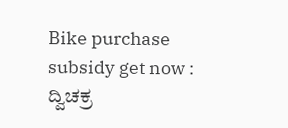Bike purchase subsidy get now : ದ್ವಿಚಕ್ರ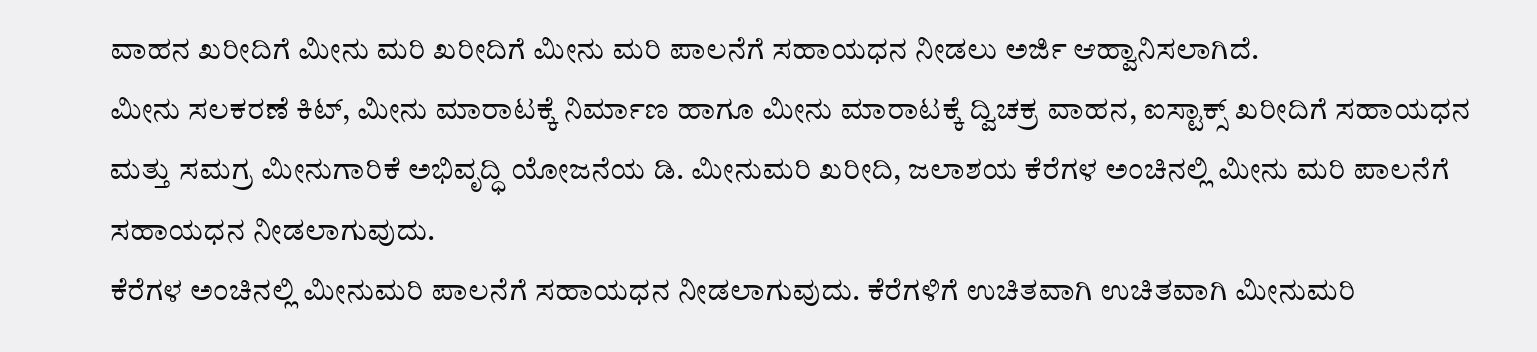ವಾಹನ ಖರೀದಿಗೆ ಮೀನು ಮರಿ ಖರೀದಿಗೆ ಮೀನು ಮರಿ ಪಾಲನೆಗೆ ಸಹಾಯಧನ ನೀಡಲು ಅರ್ಜಿ ಆಹ್ವಾನಿಸಲಾಗಿದೆ.
ಮೀನು ಸಲಕರಣೆ ಕಿಟ್, ಮೀನು ಮಾರಾಟಕ್ಕೆ ನಿರ್ಮಾಣ ಹಾಗೂ ಮೀನು ಮಾರಾಟಕ್ಕೆ ದ್ವಿಚಕ್ರ ವಾಹನ, ಐಸ್ಟಾಕ್ಸ್ ಖರೀದಿಗೆ ಸಹಾಯಧನ ಮತ್ತು ಸಮಗ್ರ ಮೀನುಗಾರಿಕೆ ಅಭಿವೃದ್ಧಿ ಯೋಜನೆಯ ಡಿ. ಮೀನುಮರಿ ಖರೀದಿ, ಜಲಾಶಯ ಕೆರೆಗಳ ಅಂಚಿನಲ್ಲಿ ಮೀನು ಮರಿ ಪಾಲನೆಗೆ ಸಹಾಯಧನ ನೀಡಲಾಗುವುದು.
ಕೆರೆಗಳ ಅಂಚಿನಲ್ಲಿ ಮೀನುಮರಿ ಪಾಲನೆಗೆ ಸಹಾಯಧನ ನೀಡಲಾಗುವುದು. ಕೆರೆಗಳಿಗೆ ಉಚಿತವಾಗಿ ಉಚಿತವಾಗಿ ಮೀನುಮರಿ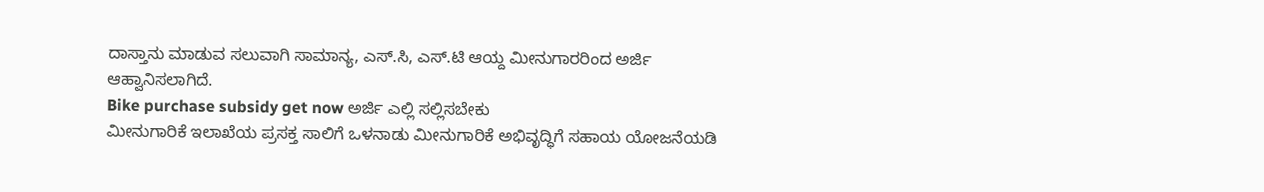ದಾಸ್ತಾನು ಮಾಡುವ ಸಲುವಾಗಿ ಸಾಮಾನ್ಯ, ಎಸ್.ಸಿ, ಎಸ್.ಟಿ ಆಯ್ದ ಮೀನುಗಾರರಿಂದ ಅರ್ಜಿ ಆಹ್ವಾನಿಸಲಾಗಿದೆ.
Bike purchase subsidy get now ಅರ್ಜಿ ಎಲ್ಲಿ ಸಲ್ಲಿಸಬೇಕು
ಮೀನುಗಾರಿಕೆ ಇಲಾಖೆಯ ಪ್ರಸಕ್ತ ಸಾಲಿಗೆ ಒಳನಾಡು ಮೀನುಗಾರಿಕೆ ಅಭಿವೃದ್ಧಿಗೆ ಸಹಾಯ ಯೋಜನೆಯಡಿ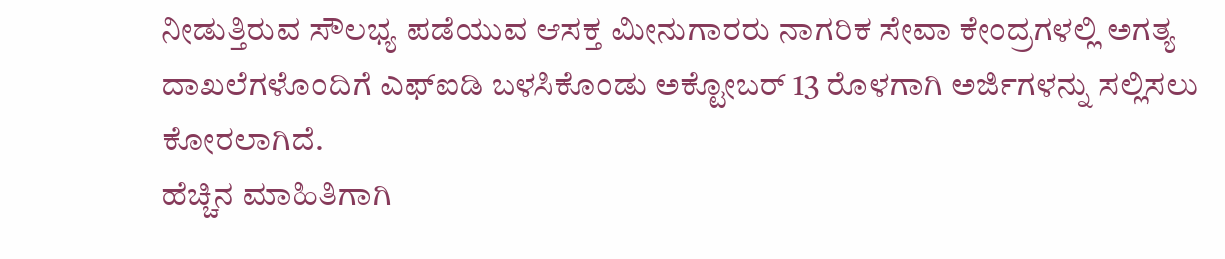ನೀಡುತ್ತಿರುವ ಸೌಲಭ್ಯ ಪಡೆಯುವ ಆಸಕ್ತ ಮೀನುಗಾರರು ನಾಗರಿಕ ಸೇವಾ ಕೇಂದ್ರಗಳಲ್ಲಿ ಅಗತ್ಯ ದಾಖಲೆಗಳೊಂದಿಗೆ ಎಫ್ಐಡಿ ಬಳಸಿಕೊಂಡು ಅಕ್ಟೋಬರ್ 13 ರೊಳಗಾಗಿ ಅರ್ಜಿಗಳನ್ನು ಸಲ್ಲಿಸಲು ಕೋರಲಾಗಿದೆ.
ಹೆಚ್ಚಿನ ಮಾಹಿತಿಗಾಗಿ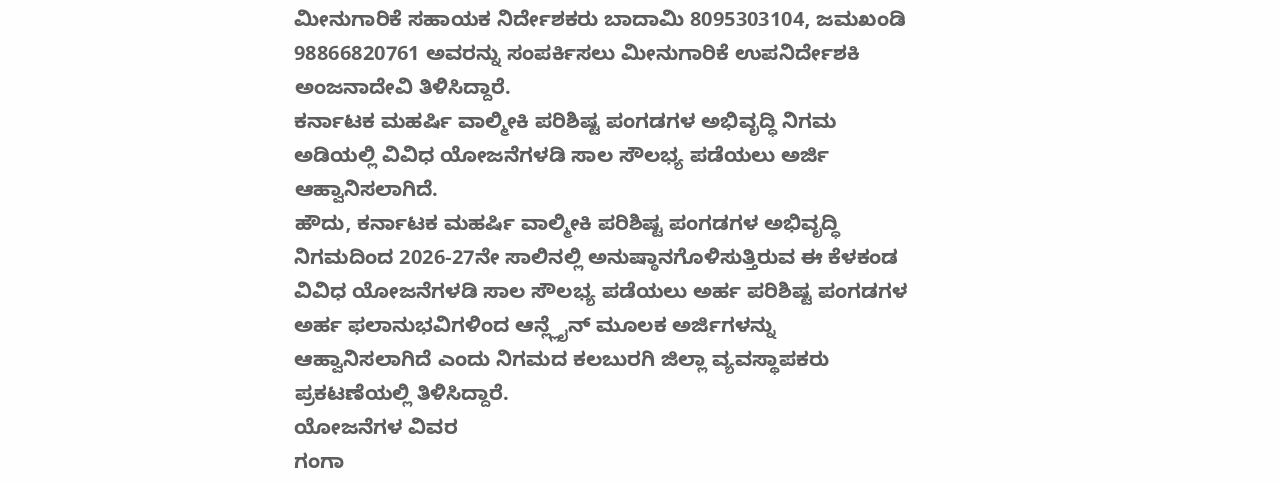ಮೀನುಗಾರಿಕೆ ಸಹಾಯಕ ನಿರ್ದೇಶಕರು ಬಾದಾಮಿ 8095303104, ಜಮಖಂಡಿ 98866820761 ಅವರನ್ನು ಸಂಪರ್ಕಿಸಲು ಮೀನುಗಾರಿಕೆ ಉಪನಿರ್ದೇಶಕಿ ಅಂಜನಾದೇವಿ ತಿಳಿಸಿದ್ದಾರೆ.
ಕರ್ನಾಟಕ ಮಹರ್ಷಿ ವಾಲ್ಮೀಕಿ ಪರಿಶಿಷ್ಟ ಪಂಗಡಗಳ ಅಭಿವೃದ್ಧಿ ನಿಗಮ ಅಡಿಯಲ್ಲಿ ವಿವಿಧ ಯೋಜನೆಗಳಡಿ ಸಾಲ ಸೌಲಭ್ಯ ಪಡೆಯಲು ಅರ್ಜಿ ಆಹ್ವಾನಿಸಲಾಗಿದೆ.
ಹೌದು, ಕರ್ನಾಟಕ ಮಹರ್ಷಿ ವಾಲ್ಮೀಕಿ ಪರಿಶಿಷ್ಟ ಪಂಗಡಗಳ ಅಭಿವೃದ್ಧಿ ನಿಗಮದಿಂದ 2026-27ನೇ ಸಾಲಿನಲ್ಲಿ ಅನುಷ್ಠಾನಗೊಳಿಸುತ್ತಿರುವ ಈ ಕೆಳಕಂಡ ವಿವಿಧ ಯೋಜನೆಗಳಡಿ ಸಾಲ ಸೌಲಭ್ಯ ಪಡೆಯಲು ಅರ್ಹ ಪರಿಶಿಷ್ಟ ಪಂಗಡಗಳ ಅರ್ಹ ಫಲಾನುಭವಿಗಳಿಂದ ಆನ್ಲ್ಲೈನ್ ಮೂಲಕ ಅರ್ಜಿಗಳನ್ನು ಆಹ್ವಾನಿಸಲಾಗಿದೆ ಎಂದು ನಿಗಮದ ಕಲಬುರಗಿ ಜಿಲ್ಲಾ ವ್ಯವಸ್ಥಾಪಕರು ಪ್ರಕಟಣೆಯಲ್ಲಿ ತಿಳಿಸಿದ್ದಾರೆ.
ಯೋಜನೆಗಳ ವಿವರ
ಗಂಗಾ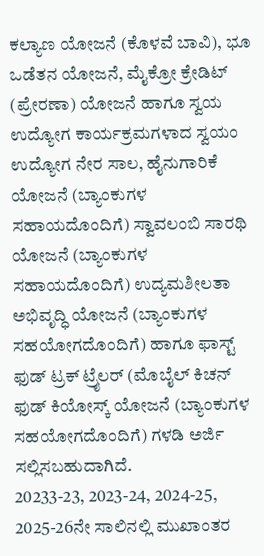ಕಲ್ಯಾಣ ಯೋಜನೆ (ಕೊಳವೆ ಬಾವಿ), ಭೂ ಒಡೆತನ ಯೋಜನೆ, ಮೈಕ್ರೋ ಕ್ರೇಡಿಟ್ (ಪ್ರೇರಣಾ) ಯೋಜನೆ ಹಾಗೂ ಸ್ವಯ ಉದ್ಯೋಗ ಕಾರ್ಯಕ್ರಮಗಳಾದ ಸ್ವಯಂ ಉದ್ಯೋಗ ನೇರ ಸಾಲ, ಹೈನುಗಾರಿಕೆ ಯೋಜನೆ (ಬ್ಯಾಂಕುಗಳ ಸಹಾಯದೊಂದಿಗೆ) ಸ್ವಾವಲಂಬಿ ಸಾರಥಿ ಯೋಜನೆ (ಬ್ಯಾಂಕುಗಳ ಸಹಾಯದೊಂದಿಗೆ) ಉದ್ಯಮಶೀಲತಾ ಅಭಿವೃದ್ಧಿ ಯೋಜನೆ (ಬ್ಯಾಂಕುಗಳ ಸಹಯೋಗದೊಂದಿಗೆ) ಹಾಗೂ ಫಾಸ್ಟ್ ಫುಡ್ ಟ್ರಕ್ ಟ್ರೈಲರ್ (ಮೊಬೈಲ್ ಕಿಚನ್ ಫುಡ್ ಕಿಯೋಸ್ಕ್ ಯೋಜನೆ (ಬ್ಯಾಂಕುಗಳ ಸಹಯೋಗದೊಂದಿಗೆ) ಗಳಡಿ ಅರ್ಜಿ ಸಲ್ಲಿಸಬಹುದಾಗಿದೆ.
20233-23, 2023-24, 2024-25, 2025-26ನೇ ಸಾಲಿನಲ್ಲಿ ಮುಖಾಂತರ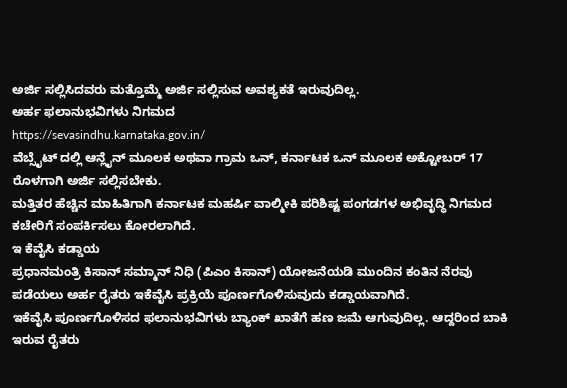ಅರ್ಜಿ ಸಲ್ಲಿಸಿದವರು ಮತ್ತೊಮ್ಮೆ ಅರ್ಜಿ ಸಲ್ಲಿಸುವ ಅವಶ್ಯಕತೆ ಇರುವುದಿಲ್ಲ.
ಅರ್ಹ ಫಲಾನುಭವಿಗಳು ನಿಗಮದ
https://sevasindhu.karnataka.gov.in/
ವೆಬ್ಸೈಟ್ ದಲ್ಲಿ ಆನ್ಲೈನ್ ಮೂಲಕ ಅಥವಾ ಗ್ರಾಮ ಒನ್, ಕರ್ನಾಟಕ ಒನ್ ಮೂಲಕ ಅಕ್ಟೋಬರ್ 17 ರೊಳಗಾಗಿ ಅರ್ಜಿ ಸಲ್ಲಿಸಬೇಕು.
ಮತ್ತಿತರ ಹೆಚ್ಚಿನ ಮಾಹಿತಿಗಾಗಿ ಕರ್ನಾಟಕ ಮಹರ್ಷಿ ವಾಲ್ಮೀಕಿ ಪರಿಶಿಷ್ಟ ಪಂಗಡಗಳ ಅಭಿವೃದ್ಧಿ ನಿಗಮದ ಕಚೇರಿಗೆ ಸಂಪರ್ಕಿಸಲು ಕೋರಲಾಗಿದೆ.
ಇ ಕೆವೈಸಿ ಕಡ್ಡಾಯ
ಪ್ರಧಾನಮಂತ್ರಿ ಕಿಸಾನ್ ಸಮ್ಮಾನ್ ನಿಧಿ (ಪಿಎಂ ಕಿಸಾನ್) ಯೋಜನೆಯಡಿ ಮುಂದಿನ ಕಂತಿನ ನೆರವು ಪಡೆಯಲು ಅರ್ಹ ರೈತರು ಇಕೆವೈಸಿ ಪ್ರಕ್ರಿಯೆ ಪೂರ್ಣಗೊಳಿಸುವುದು ಕಡ್ಡಾಯವಾಗಿದೆ.
ಇಕೆವೈಸಿ ಪೂರ್ಣಗೊಳಿಸದ ಫಲಾನುಭವಿಗಳು ಬ್ಯಾಂಕ್ ಖಾತೆಗೆ ಹಣ ಜಮೆ ಆಗುವುದಿಲ್ಲ. ಆದ್ದರಿಂದ ಬಾಕಿ ಇರುವ ರೈತರು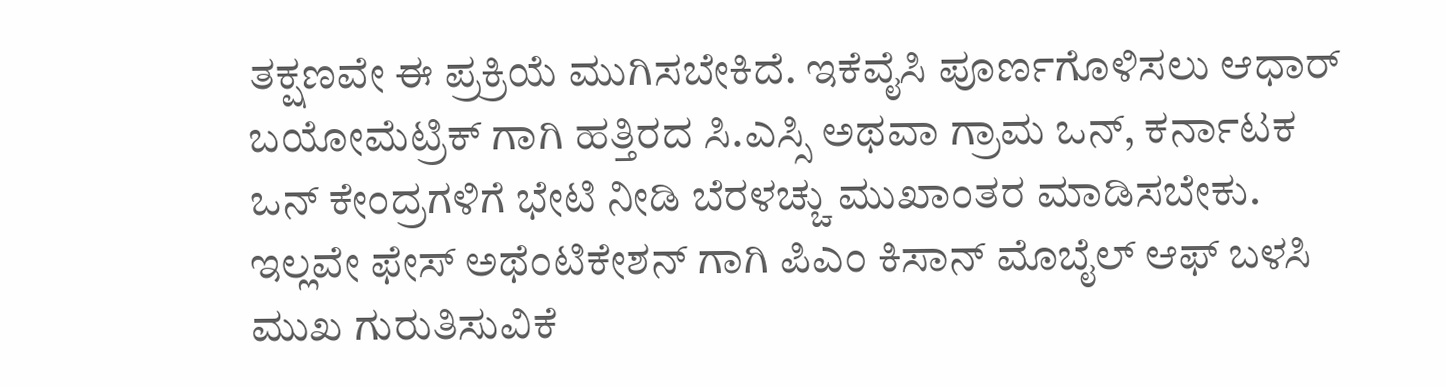ತಕ್ಷಣವೇ ಈ ಪ್ರಕ್ರಿಯೆ ಮುಗಿಸಬೇಕಿದೆ. ಇಕೆವೈಸಿ ಪೂರ್ಣಗೊಳಿಸಲು ಆಧಾರ್ ಬಯೋಮೆಟ್ರಿಕ್ ಗಾಗಿ ಹತ್ತಿರದ ಸಿ.ಎಸ್ಸಿ ಅಥವಾ ಗ್ರಾಮ ಒನ್, ಕರ್ನಾಟಕ ಒನ್ ಕೇಂದ್ರಗಳಿಗೆ ಭೇಟಿ ನೀಡಿ ಬೆರಳಚ್ಚು ಮುಖಾಂತರ ಮಾಡಿಸಬೇಕು. ಇಲ್ಲವೇ ಫೇಸ್ ಅಥೆಂಟಿಕೇಶನ್ ಗಾಗಿ ಪಿಎಂ ಕಿಸಾನ್ ಮೊಬೈಲ್ ಆಫ್ ಬಳಸಿ ಮುಖ ಗುರುತಿಸುವಿಕೆ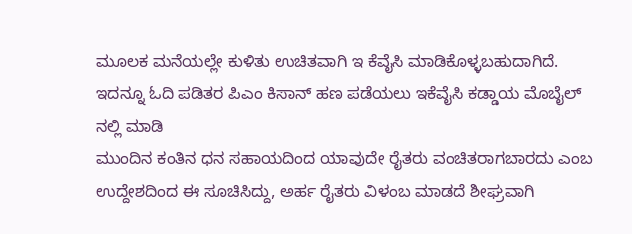ಮೂಲಕ ಮನೆಯಲ್ಲೇ ಕುಳಿತು ಉಚಿತವಾಗಿ ಇ ಕೆವೈಸಿ ಮಾಡಿಕೊಳ್ಳಬಹುದಾಗಿದೆ.
ಇದನ್ನೂ ಓದಿ ಪಡಿತರ ಪಿಎಂ ಕಿಸಾನ್ ಹಣ ಪಡೆಯಲು ಇಕೆವೈಸಿ ಕಡ್ಡಾಯ ಮೊಬೈಲ್ ನಲ್ಲಿ ಮಾಡಿ
ಮುಂದಿನ ಕಂತಿನ ಧನ ಸಹಾಯದಿಂದ ಯಾವುದೇ ರೈತರು ವಂಚಿತರಾಗಬಾರದು ಎಂಬ ಉದ್ದೇಶದಿಂದ ಈ ಸೂಚಿಸಿದ್ದು, ಅರ್ಹ ರೈತರು ವಿಳಂಬ ಮಾಡದೆ ಶೀಘ್ರವಾಗಿ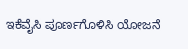ಇಕೆವೈಸಿ ಪೂರ್ಣಗೊಳಿಸಿ ಯೋಜನೆ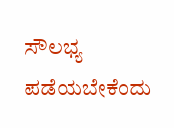ಸೌಲಭ್ಯ ಪಡೆಯಬೇಕೆಂದು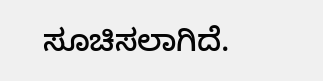ಸೂಚಿಸಲಾಗಿದೆ.